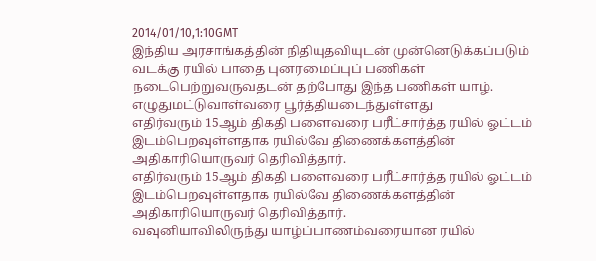2014/01/10,1:10GMT
இந்திய அரசாங்கத்தின் நிதியுதவியுடன் முன்னெடுக்கப்படும் வடக்கு ரயில் பாதை புனரமைப்புப் பணிகள் நடைபெற்றுவருவதடன் தற்போது இந்த பணிகள் யாழ். எழுதுமட்டுவாள்வரை பூர்த்தியடைந்துள்ளது
எதிர்வரும் 15ஆம் திகதி பளைவரை பரீட்சார்த்த ரயில் ஓட்டம் இடம்பெறவுள்ளதாக ரயில்வே திணைக்களத்தின் அதிகாரியொருவர் தெரிவித்தார்.
எதிர்வரும் 15ஆம் திகதி பளைவரை பரீட்சார்த்த ரயில் ஓட்டம் இடம்பெறவுள்ளதாக ரயில்வே திணைக்களத்தின் அதிகாரியொருவர் தெரிவித்தார்.
வவுனியாவிலிருந்து யாழ்ப்பாணம்வரையான ரயில்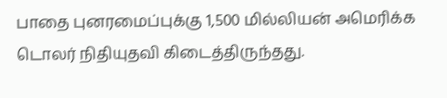பாதை புனரமைப்புக்கு 1,500 மில்லியன் அமெரிக்க டொலர் நிதியுதவி கிடைத்திருந்தது.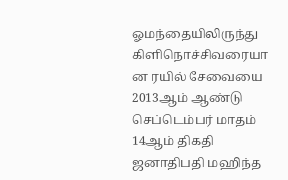ஓமந்தையிலிருந்து கிளிநொச்சிவரையா
ன ரயில் சேவையை 2013ஆம் ஆண்டு செப்டெம்பர் மாதம் 14ஆம் திகதி ஜனாதிபதி மஹிந்த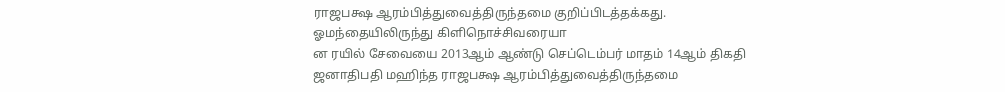ராஜபக்ஷ ஆரம்பித்துவைத்திருந்தமை குறிப்பிடத்தக்கது.
ஓமந்தையிலிருந்து கிளிநொச்சிவரையா
ன ரயில் சேவையை 2013ஆம் ஆண்டு செப்டெம்பர் மாதம் 14ஆம் திகதி ஜனாதிபதி மஹிந்த ராஜபக்ஷ ஆரம்பித்துவைத்திருந்தமை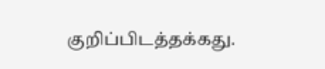குறிப்பிடத்தக்கது.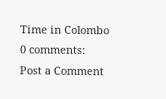Time in Colombo
0 comments:
Post a Comment